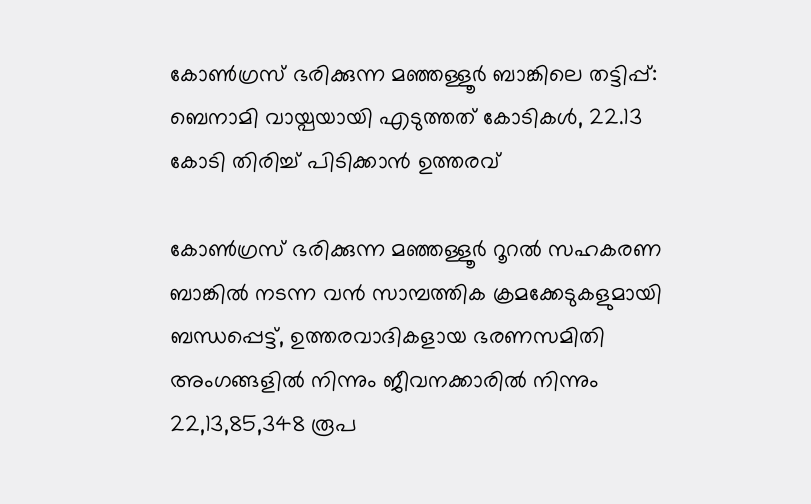കോണ്‍ഗ്രസ് ഭരിക്കുന്ന മഞ്ഞള്ളൂര്‍ ബാങ്കിലെ തട്ടിപ്പ്: ബെനാമി വായ്പയായി എടുത്തത് കോടികള്‍, 22.13 കോടി തിരിച്ച്‌ പിടിക്കാൻ ഉത്തരവ്

കോണ്‍ഗ്രസ് ഭരിക്കുന്ന മഞ്ഞള്ളൂർ റൂറല്‍ സഹകരണ ബാങ്കില്‍ നടന്ന വൻ സാമ്പത്തിക ക്രമക്കേടുകളുമായി ബന്ധപ്പെട്ട്, ഉത്തരവാദികളായ ഭരണസമിതി അംഗങ്ങളില്‍ നിന്നും ജീവനക്കാരില്‍ നിന്നും 22,13,85,348 രൂപ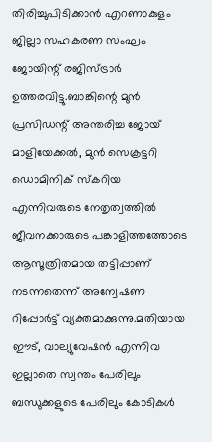തിരിച്ചുപിടിക്കാൻ എറണാകുളം ജില്ലാ സഹകരണ സംഘം ജോയിന്റ് രജിസ്ട്രാർ ഉത്തരവിട്ടു.ബാങ്കിന്റെ മുൻ പ്രസിഡന്റ് അന്തരിച്ച ജോയ് മാളിയേക്കല്‍, മുൻ സെക്രട്ടറി ഡൊമിനിക് സ്കറിയ എന്നിവരുടെ നേതൃത്വത്തില്‍ ജീവനക്കാരുടെ പങ്കാളിത്തത്തോടെ ആസൂത്രിതമായ തട്ടിപ്പാണ് നടന്നതെന്ന് അന്വേഷണ റിപ്പോർട്ട് വ്യക്തമാക്കുന്നു.മതിയായ ഈട്, വാല്യുവേഷൻ എന്നിവ ഇല്ലാതെ സ്വന്തം പേരിലും ബന്ധുക്കളുടെ പേരിലും കോടികള്‍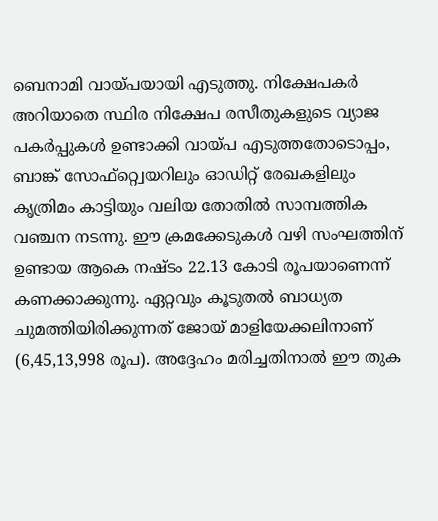ബെനാമി വായ്പയായി എടുത്തു. നിക്ഷേപകർ അറിയാതെ സ്ഥിര നിക്ഷേപ രസീതുകളുടെ വ്യാജ പകർപ്പുകള്‍ ഉണ്ടാക്കി വായ്പ എടുത്തതോടൊപ്പം, ബാങ്ക് സോഫ്റ്റ്വെയറിലും ഓഡിറ്റ് രേഖകളിലും കൃത്രിമം കാട്ടിയും വലിയ തോതില്‍ സാമ്പത്തിക വഞ്ചന നടന്നു. ഈ ക്രമക്കേടുകള്‍ വഴി സംഘത്തിന് ഉണ്ടായ ആകെ നഷ്ടം 22.13 കോടി രൂപയാണെന്ന് കണക്കാക്കുന്നു. ഏറ്റവും കൂടുതല്‍ ബാധ്യത ചുമത്തിയിരിക്കുന്നത് ജോയ് മാളിയേക്കലിനാണ് (6,45,13,998 രൂപ). അദ്ദേഹം മരിച്ചതിനാല്‍ ഈ തുക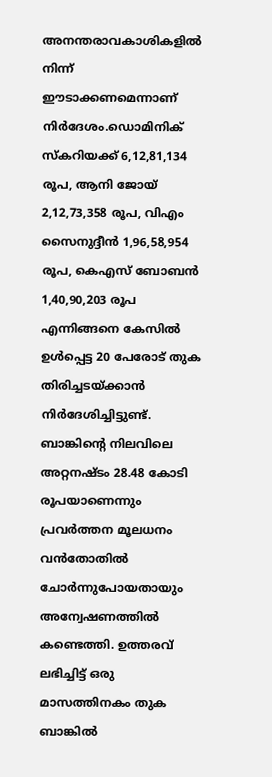അനന്തരാവകാശികളില്‍ നിന്ന് ഈടാക്കണമെന്നാണ് നിർദേശം.ഡൊമിനിക് സ്കറിയക്ക് 6,12,81,134 രൂപ, ആനി ജോയ് 2,12,73,358 രൂപ, വിഎം സൈനുദ്ദീൻ 1,96,58,954 രൂപ, കെഎസ് ബോബൻ 1,40,90,203 രൂപ എന്നിങ്ങനെ കേസില്‍ ഉള്‍പ്പെട്ട 20 പേരോട് തുക തിരിച്ചടയ്ക്കാൻ നിർദേശിച്ചിട്ടുണ്ട്. ബാങ്കിന്റെ നിലവിലെ അറ്റനഷ്ടം 28.48 കോടി രൂപയാണെന്നും പ്രവർത്തന മൂലധനം വൻതോതില്‍ ചോർന്നുപോയതായും അന്വേഷണത്തില്‍ കണ്ടെത്തി. ഉത്തരവ് ലഭിച്ചിട്ട് ഒരു മാസത്തിനകം തുക ബാങ്കില്‍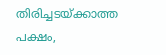തിരിച്ചടയ്ക്കാത്ത പക്ഷം,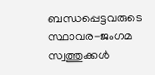ബന്ധപ്പെട്ടവരുടെ സ്ഥാവര-ജംഗമ സ്വത്തുക്കള്‍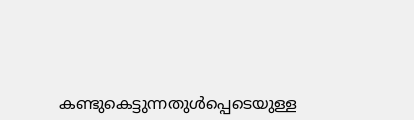കണ്ടുകെട്ടുന്നതുള്‍പ്പെടെയുള്ള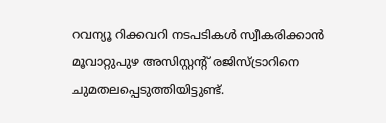റവന്യൂ റിക്കവറി നടപടികള്‍ സ്വീകരിക്കാൻ മൂവാറ്റുപുഴ അസിസ്റ്റന്റ് രജിസ്ട്രാറിനെ ചുമതലപ്പെടുത്തിയിട്ടുണ്ട്.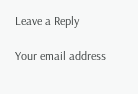Leave a Reply

Your email address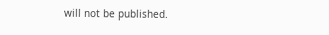will not be published.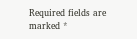Required fields are marked *